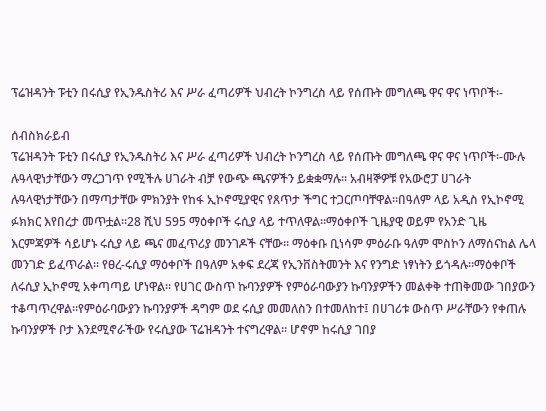ፕሬዝዳንት ፑቲን በሩሲያ የኢንዱስትሪ እና ሥራ ፈጣሪዎች ህብረት ኮንግረስ ላይ የሰጡት መግለጫ ዋና ዋና ነጥቦች፡-

ሰብስክራይብ
ፕሬዝዳንት ፑቲን በሩሲያ የኢንዱስትሪ እና ሥራ ፈጣሪዎች ህብረት ኮንግረስ ላይ የሰጡት መግለጫ ዋና ዋና ነጥቦች፡-ሙሉ ሉዓላዊነታቸውን ማረጋገጥ የሚችሉ ሀገራት ብቻ የውጭ ጫናዎችን ይቋቋማሉ፡፡ አብዛኞዎቹ የአውሮፓ ሀገራት ሉዓላዊነታቸውን በማጣታቸው ምክንያት የከፋ ኢኮኖሚያዊና የጸጥታ ችግር ተጋርጦባቸዋል።በዓለም ላይ አዲስ የኢኮኖሚ ፉክክር እየበረታ መጥቷል።28 ሺህ 595 ማዕቀቦች ሩሲያ ላይ ተጥለዋል።ማዕቀቦች ጊዜያዊ ወይም የአንድ ጊዜ እርምጃዎች ሳይሆኑ ሩሲያ ላይ ጫና መፈጥሪያ መንገዶች ናቸው። ማዕቀቡ ቢነሳም ምዕራቡ ዓለም ሞስኮን ለማሰናከል ሌላ መንገድ ይፈጥራል፡፡ የፀረ-ሩሲያ ማዕቀቦች በዓለም አቀፍ ደረጃ የኢንቨስትመንት እና የንግድ ነፃነትን ይጎዳሉ።ማዕቀቦች ለሩሲያ ኢኮኖሚ አቀጣጣይ ሆነዋል። የሀገር ውስጥ ኩባንያዎች የምዕራባውያን ኩባንያዎችን መልቀቅ ተጠቅመው ገበያውን ተቆጣጥረዋል።የምዕራባውያን ኩባንያዎች ዳግም ወደ ሩሲያ መመለስን በተመለከተ፤ በሀገሪቱ ውስጥ ሥራቸውን የቀጠሉ ኩባንያዎች ቦታ እንደሚኖራችው የሩሲያው ፕሬዝዳንት ተናግረዋል፡፡ ሆኖም ከሩሲያ ገበያ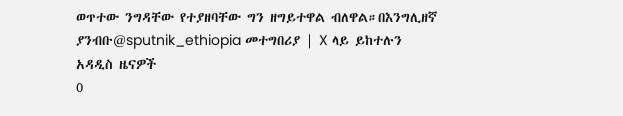ወጥተው ንግዳቸው የተያዘባቸው ግን ዘግይተዋል ብለዋል።በእንግሊዘኛ ያንብቡ@sputnik_ethiopia መተግበሪያ | X ላይ ይከተሉን
አዳዲስ ዜናዎች
0